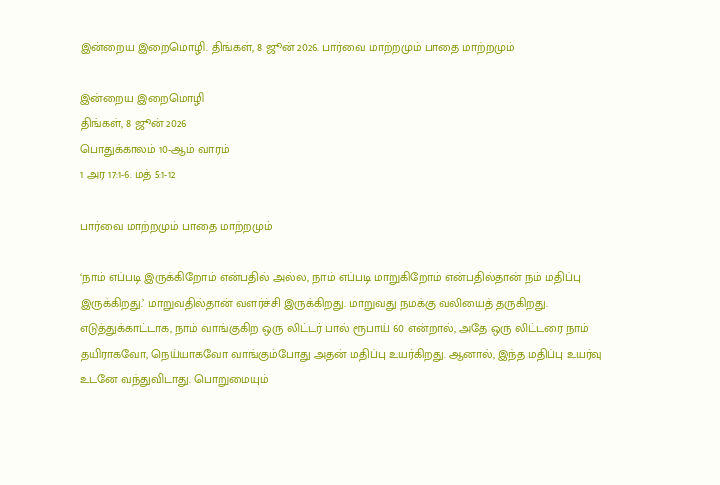இன்றைய இறைமொழி. திங்கள், 8 ஜூன் 2026. பார்வை மாற்றமும் பாதை மாற்றமும்

இன்றைய இறைமொழி
திங்கள், 8 ஜூன் 2026
பொதுக்காலம் 10-ஆம் வாரம்
1 அர 17:1-6. மத் 5:1-12

பார்வை மாற்றமும் பாதை மாற்றமும்

‘நாம் எப்படி இருக்கிறோம் என்பதில் அல்ல, நாம் எப்படி மாறுகிறோம் என்பதில்தான் நம் மதிப்பு இருக்கிறது.’ மாறுவதில்தான் வளர்ச்சி இருக்கிறது. மாறுவது நமக்கு வலியைத் தருகிறது. எடுத்துக்காட்டாக, நாம் வாங்குகிற ஒரு லிட்டர் பால் ரூபாய் 60 என்றால், அதே ஒரு லிட்டரை நாம் தயிராகவோ, நெய்யாகவோ வாங்கும்போது அதன் மதிப்பு உயர்கிறது. ஆனால், இந்த மதிப்பு உயர்வு உடனே வந்துவிடாது. பொறுமையும்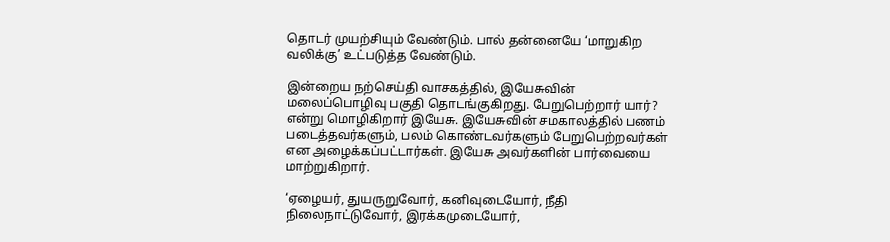தொடர் முயற்சியும் வேண்டும். பால் தன்னையே ‘மாறுகிற வலிக்கு’ உட்படுத்த வேண்டும்.

இன்றைய நற்செய்தி வாசகத்தில், இயேசுவின் மலைப்பொழிவு பகுதி தொடங்குகிறது. பேறுபெற்றார் யார்? என்று மொழிகிறார் இயேசு. இயேசுவின் சமகாலத்தில் பணம் படைத்தவர்களும், பலம் கொண்டவர்களும் பேறுபெற்றவர்கள் என அழைக்கப்பட்டார்கள். இயேசு அவர்களின் பார்வையை மாற்றுகிறார்.

‘ஏழையர், துயருறுவோர், கனிவுடையோர், நீதி நிலைநாட்டுவோர், இரக்கமுடையோர்,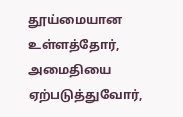தூய்மையான உள்ளத்தோர், அமைதியை ஏற்படுத்துவோர்,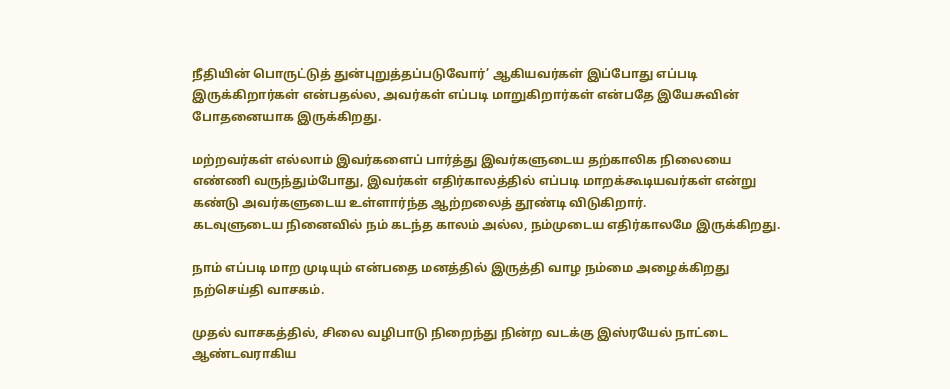நீதியின் பொருட்டுத் துன்புறுத்தப்படுவோர்’ ஆகியவர்கள் இப்போது எப்படி இருக்கிறார்கள் என்பதல்ல, அவர்கள் எப்படி மாறுகிறார்கள் என்பதே இயேசுவின் போதனையாக இருக்கிறது.

மற்றவர்கள் எல்லாம் இவர்களைப் பார்த்து இவர்களுடைய தற்காலிக நிலையை எண்ணி வருந்தும்போது, இவர்கள் எதிர்காலத்தில் எப்படி மாறக்கூடியவர்கள் என்று கண்டு அவர்களுடைய உள்ளார்ந்த ஆற்றலைத் தூண்டி விடுகிறார்.
கடவுளுடைய நினைவில் நம் கடந்த காலம் அல்ல, நம்முடைய எதிர்காலமே இருக்கிறது.

நாம் எப்படி மாற முடியும் என்பதை மனத்தில் இருத்தி வாழ நம்மை அழைக்கிறது நற்செய்தி வாசகம்.

முதல் வாசகத்தில், சிலை வழிபாடு நிறைந்து நின்ற வடக்கு இஸ்ரயேல் நாட்டை ஆண்டவராகிய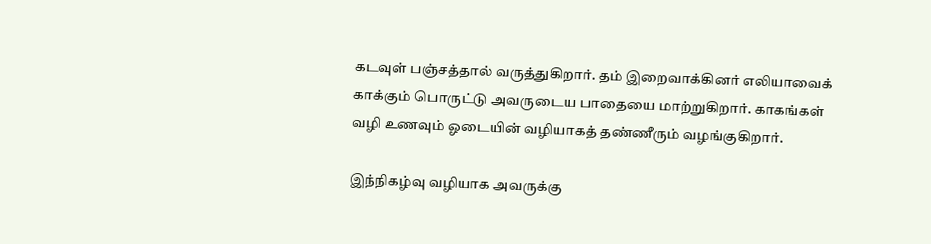கடவுள் பஞ்சத்தால் வருத்துகிறார். தம் இறைவாக்கினர் எலியாவைக் காக்கும் பொருட்டு அவருடைய பாதையை மாற்றுகிறார். காகங்கள் வழி உணவும் ஓடையின் வழியாகத் தண்ணீரும் வழங்குகிறார்.

இந்நிகழ்வு வழியாக அவருக்கு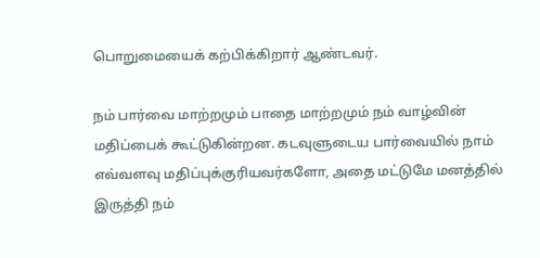பொறுமையைக் கற்பிக்கிறார் ஆண்டவர்.

நம் பார்வை மாற்றமும் பாதை மாற்றமும் நம் வாழ்வின் மதிப்பைக் கூட்டுகின்றன. கடவுளுடைய பார்வையில் நாம் எவ்வளவு மதிப்புக்குரியவர்களோ, அதை மட்டுமே மனத்தில் இருத்தி நம்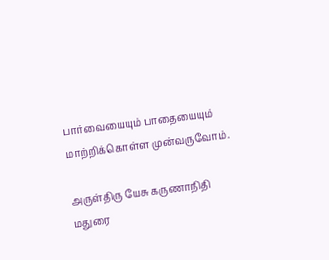பார்வையையும் பாதையையும் மாற்றிக்கொள்ள முன்வருவோம்.

அருள்திரு யேசு கருணாநிதி
மதுரை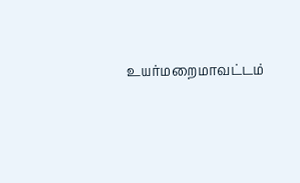உயர்மறைமாவட்டம்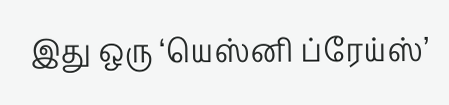இது ஒரு ‘யெஸ்னி ப்ரேய்ஸ்’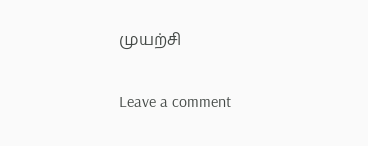முயற்சி

Leave a comment